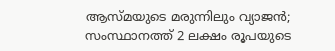ആസ്മയുടെ മരുന്നിലും വ്യാജന്‍; സംസ്ഥാനത്ത് 2 ലക്ഷം രൂപയുടെ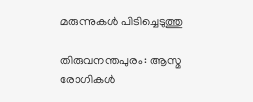മരുന്നുകള്‍ പിടിച്ചെടുത്തു

തിരുവനന്തപുരം: ആസ്മ രോഗികള്‍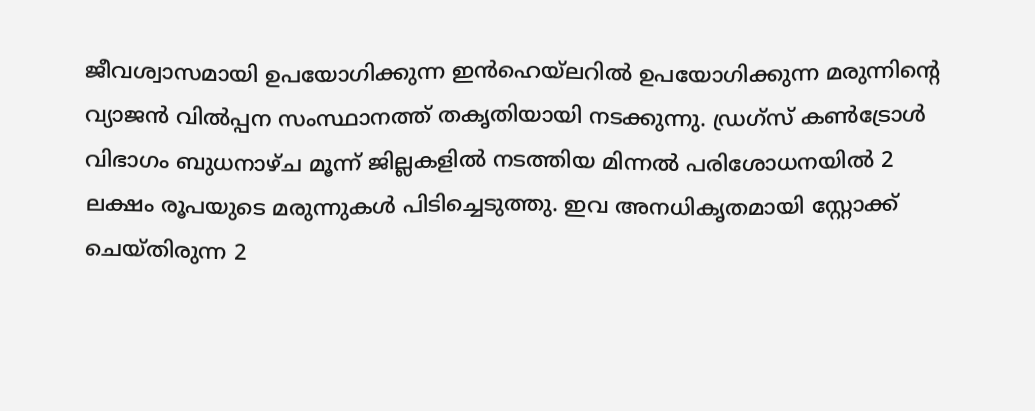ജീവശ്വാസമായി ഉപയോഗിക്കുന്ന ഇന്‍ഹെയ്‌ലറില്‍ ഉപയോഗിക്കുന്ന മരുന്നിന്റെ വ്യാജന്‍ വില്‍പ്പന സംസ്ഥാനത്ത് തകൃതിയായി നടക്കുന്നു. ഡ്രഗ്‌സ് കണ്‍ട്രോള്‍ വിഭാഗം ബുധനാഴ്ച മൂന്ന് ജില്ലകളില്‍ നടത്തിയ മിന്നല്‍ പരിശോധനയില്‍ 2 ലക്ഷം രൂപയുടെ മരുന്നുകള്‍ പിടിച്ചെടുത്തു. ഇവ അനധികൃതമായി സ്റ്റോക്ക് ചെയ്തിരുന്ന 2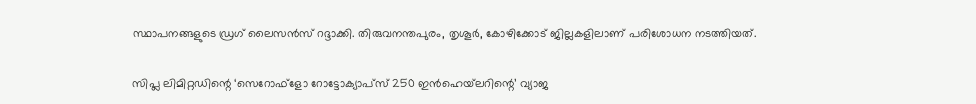സ്ഥാപനങ്ങളുടെ ഡ്രഗ് ലൈസന്‍സ് റദ്ദാക്കി. തിരുവനന്തപുരം, തൃശൂര്‍, കോഴിക്കോട് ജില്ലകളിലാണ് പരിശോധന നടത്തിയത്.

സിപ്ല ലിമിറ്റഡിന്റെ ‘സെറോഫ്‌ളോ റോട്ടോക്യാപ്‌സ് 250 ഇന്‍ഹെയ്‌ലറിന്റെ’ വ്യാജ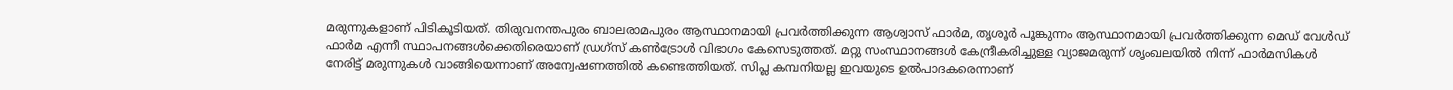മരുന്നുകളാണ് പിടികൂടിയത്. തിരുവനന്തപുരം ബാലരാമപുരം ആസ്ഥാനമായി പ്രവര്‍ത്തിക്കുന്ന ആശ്വാസ് ഫാര്‍മ, തൃശൂര്‍ പൂങ്കുന്നം ആസ്ഥാനമായി പ്രവര്‍ത്തിക്കുന്ന മെഡ് വേള്‍ഡ് ഫാര്‍മ എന്നീ സ്ഥാപനങ്ങള്‍ക്കെതിരെയാണ് ഡ്രഗ്‌സ് കണ്‍ട്രോള്‍ വിഭാഗം കേസെടുത്തത്. മറ്റു സംസ്ഥാനങ്ങള്‍ കേന്ദ്രീകരിച്ചുള്ള വ്യാജമരുന്ന് ശൃംഖലയില്‍ നിന്ന് ഫാര്‍മസികള്‍ നേരിട്ട് മരുന്നുകള്‍ വാങ്ങിയെന്നാണ് അന്വേഷണത്തില്‍ കണ്ടെത്തിയത്. സിപ്ല കമ്പനിയല്ല ഇവയുടെ ഉല്‍പാദകരെന്നാണ്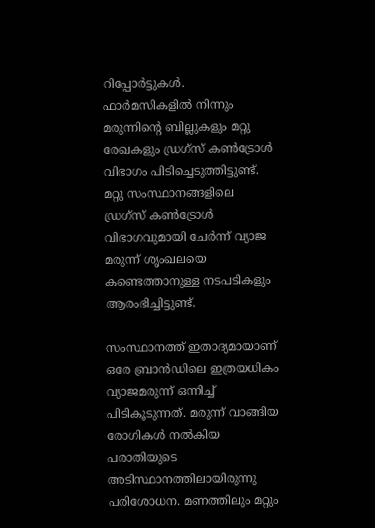റിപ്പോര്‍ട്ടുകള്‍. ഫാര്‍മസികളില്‍ നിന്നും മരുന്നിന്റെ ബില്ലുകളും മറ്റു രേഖകളും ഡ്രഗ്‌സ് കണ്‍ട്രോള്‍ വിഭാഗം പിടിച്ചെടുത്തിട്ടുണ്ട്. മറ്റു സംസ്ഥാനങ്ങളിലെ ഡ്രഗ്‌സ് കണ്‍ട്രോള്‍ വിഭാഗവുമായി ചേര്‍ന്ന് വ്യാജ മരുന്ന് ശൃംഖലയെ കണ്ടെത്താനുള്ള നടപടികളും ആരംഭിച്ചിട്ടുണ്ട്.

സംസ്ഥാനത്ത് ഇതാദ്യമായാണ് ഒരേ ബ്രാന്‍ഡിലെ ഇത്രയധികം വ്യാജമരുന്ന് ഒന്നിച്ച് പിടികൂടുന്നത്. മരുന്ന് വാങ്ങിയ രോഗികള്‍ നല്‍കിയ പരാതിയുടെ അടിസ്ഥാനത്തിലായിരുന്നു പരിശോധന. മണത്തിലും മറ്റും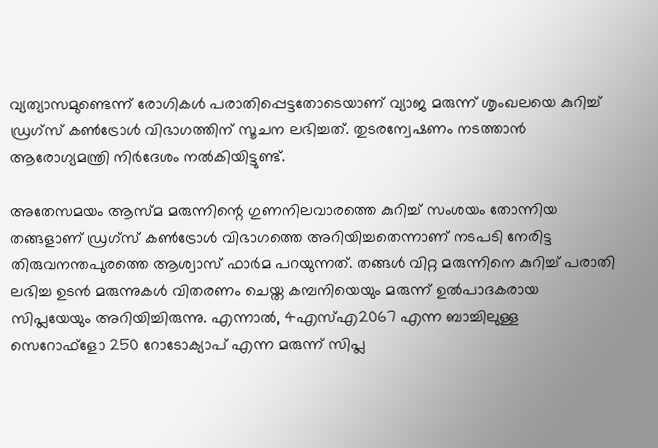വ്യത്യാസമുണ്ടെന്ന് രോഗികള്‍ പരാതിപ്പെട്ടതോടെയാണ് വ്യാജ മരുന്ന് ശൃംഖലയെ കുറിച്ച് ഡ്രഗ്‌സ് കണ്‍ട്രോള്‍ വിഭാഗത്തിന് സൂചന ലഭിച്ചത്. തുടരന്വേഷണം നടത്താന്‍ ആരോഗ്യമന്ത്രി നിര്‍ദേശം നല്‍കിയിട്ടുണ്ട്.

അതേസമയം ആസ്മ മരുന്നിന്റെ ഗുണനിലവാരത്തെ കുറിച്ച് സംശയം തോന്നിയ തങ്ങളാണ് ഡ്രഗ്‌സ് കണ്‍ട്രോള്‍ വിഭാഗത്തെ അറിയിച്ചതെന്നാണ് നടപടി നേരിട്ട തിരുവനന്തപുരത്തെ ആശ്വാസ് ഫാര്‍മ പറയുന്നത്. തങ്ങള്‍ വിറ്റ മരുന്നിനെ കുറിച്ച് പരാതി ലഭിച്ച ഉടന്‍ മരുന്നുകള്‍ വിതരണം ചെയ്ത കമ്പനിയെയും മരുന്ന് ഉല്‍പാദകരായ സിപ്ലയേയും അറിയിച്ചിരുന്നു. എന്നാല്‍, 4എസ്എ2067 എന്ന ബാച്ചിലുള്ള സെറോഫ്‌ളോ 250 റോടോക്യാപ് എന്ന മരുന്ന് സിപ്ല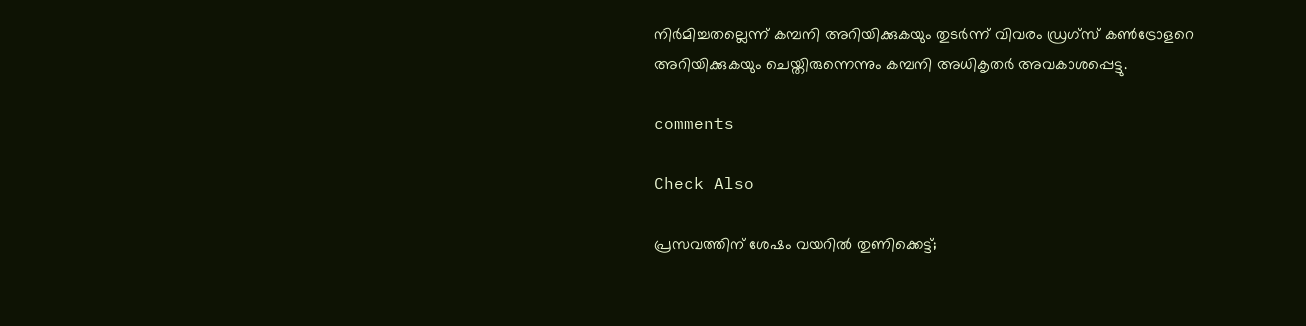നിര്‍മിച്ചതല്ലെന്ന് കമ്പനി അറിയിക്കുകയും തുടര്‍ന്ന് വിവരം ഡ്രഗ്‌സ് കണ്‍ട്രോളറെ അറിയിക്കുകയും ചെയ്തിരുന്നെന്നും കമ്പനി അധികൃതര്‍ അവകാശപ്പെട്ടു.

comments

Check Also

പ്രസവത്തിന് ശേഷം വയറില്‍ തുണിക്കെട്ട്;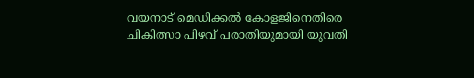വയനാട് മെഡിക്കല്‍ കോളജിനെതിരെ ചികിത്സാ പിഴവ് പരാതിയുമായി യുവതി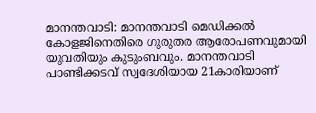മാനന്തവാടി: മാനന്തവാടി മെഡിക്കല്‍ കോളജിനെതിരെ ഗുരുതര ആരോപണവുമായി യുവതിയും കുടുംബവും. മാനന്തവാടി പാണ്ടിക്കടവ് സ്വദേശിയായ 21കാരിയാണ്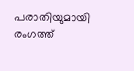പരാതിയുമായി രംഗത്ത്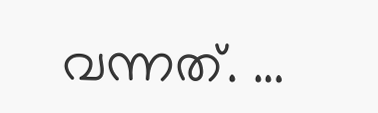വന്നത്. …